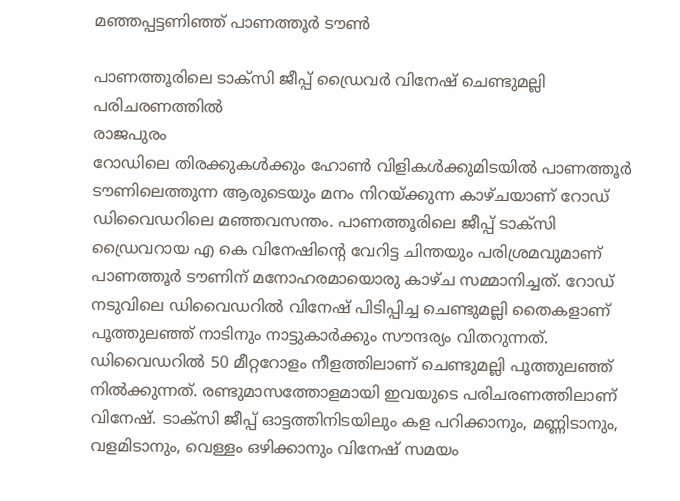മഞ്ഞപ്പട്ടണിഞ്ഞ് പാണത്തൂർ ടൗൺ

പാണത്തൂരിലെ ടാക്സി ജീപ്പ് ഡ്രൈവർ വിനേഷ് ചെണ്ടുമല്ലി പരിചരണത്തിൽ
രാജപുരം
റോഡിലെ തിരക്കുകൾക്കും ഹോൺ വിളികൾക്കുമിടയിൽ പാണത്തൂർ ടൗണിലെത്തുന്ന ആരുടെയും മനം നിറയ്ക്കുന്ന കാഴ്ചയാണ് റോഡ് ഡിവൈഡറിലെ മഞ്ഞവസന്തം. പാണത്തൂരിലെ ജീപ്പ് ടാക്സി ഡ്രൈവറായ എ കെ വിനേഷിന്റെ വേറിട്ട ചിന്തയും പരിശ്രമവുമാണ് പാണത്തൂർ ടൗണിന് മനോഹരമായൊരു കാഴ്ച സമ്മാനിച്ചത്. റോഡ് നടുവിലെ ഡിവൈഡറിൽ വിനേഷ് പിടിപ്പിച്ച ചെണ്ടുമല്ലി തൈകളാണ് പൂത്തുലഞ്ഞ് നാടിനും നാട്ടുകാർക്കും സൗന്ദര്യം വിതറുന്നത്. ഡിവൈഡറിൽ 50 മീറ്ററോളം നീളത്തിലാണ് ചെണ്ടുമല്ലി പൂത്തുലഞ്ഞ് നിൽക്കുന്നത്. രണ്ടുമാസത്തോളമായി ഇവയുടെ പരിചരണത്തിലാണ് വിനേഷ്. ടാക്സി ജീപ്പ് ഓട്ടത്തിനിടയിലും കള പറിക്കാനും, മണ്ണിടാനും, വളമിടാനും, വെള്ളം ഒഴിക്കാനും വിനേഷ് സമയം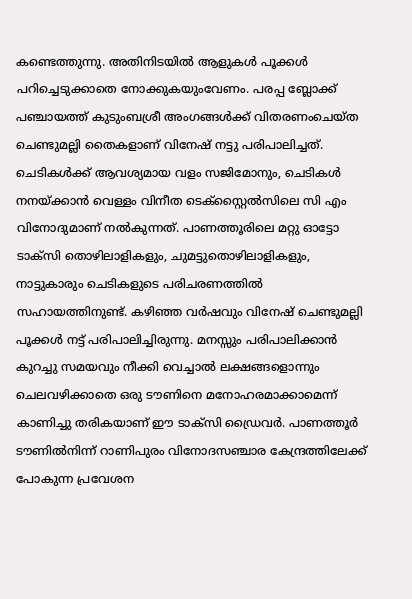കണ്ടെത്തുന്നു. അതിനിടയിൽ ആളുകൾ പൂക്കൾ പറിച്ചെടുക്കാതെ നോക്കുകയുംവേണം. പരപ്പ ബ്ലോക്ക് പഞ്ചായത്ത് കുടുംബശ്രീ അംഗങ്ങൾക്ക് വിതരണംചെയ്ത ചെണ്ടുമല്ലി തൈകളാണ് വിനേഷ് നട്ടു പരിപാലിച്ചത്. ചെടികൾക്ക് ആവശ്യമായ വളം സജിമോനും, ചെടികൾ നനയ്ക്കാൻ വെള്ളം വിനീത ടെക്സ്റ്റൈൽസിലെ സി എം വിനോദുമാണ് നൽകുന്നത്. പാണത്തൂരിലെ മറ്റു ഓട്ടോ ടാക്സി തൊഴിലാളികളും, ചുമട്ടുതൊഴിലാളികളും, നാട്ടുകാരും ചെടികളുടെ പരിചരണത്തിൽ സഹായത്തിനുണ്ട്. കഴിഞ്ഞ വർഷവും വിനേഷ് ചെണ്ടുമല്ലി പൂക്കൾ നട്ട് പരിപാലിച്ചിരുന്നു. മനസ്സും പരിപാലിക്കാൻ കുറച്ചു സമയവും നീക്കി വെച്ചാൽ ലക്ഷങ്ങളൊന്നും ചെലവഴിക്കാതെ ഒരു ടൗണിനെ മനോഹരമാക്കാമെന്ന് കാണിച്ചു തരികയാണ് ഈ ടാക്സി ഡ്രൈവർ. പാണത്തൂർ ടൗണിൽനിന്ന് റാണിപുരം വിനോദസഞ്ചാര കേന്ദ്രത്തിലേക്ക് പോകുന്ന പ്രവേശന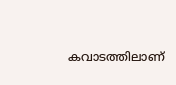കവാടത്തിലാണ്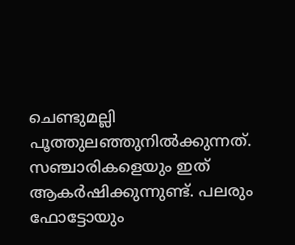ചെണ്ടുമല്ലി പൂത്തുലഞ്ഞുനിൽക്കുന്നത്. സഞ്ചാരികളെയും ഇത് ആകർഷിക്കുന്നുണ്ട്. പലരും ഫോട്ടോയും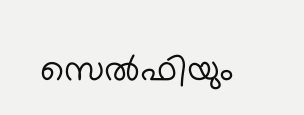സെൽഫിയും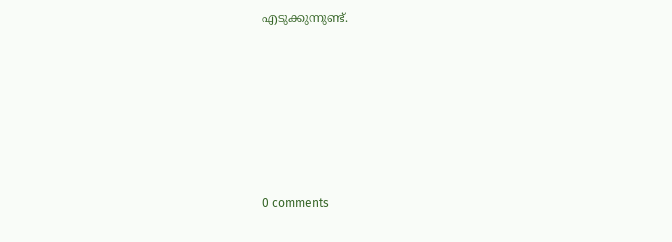എടുക്കുന്നുണ്ട്.









0 comments